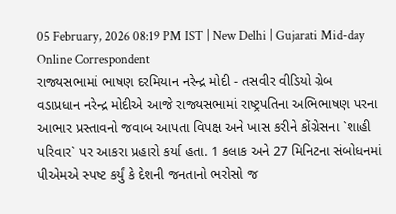05 February, 2026 08:19 PM IST | New Delhi | Gujarati Mid-day Online Correspondent
રાજ્યસભામાં ભાષણ દરમિયાન નરેન્દ્ર મોદી - તસવીર વીડિયો ગ્રેબ
વડાપ્રધાન નરેન્દ્ર મોદીએ આજે રાજ્યસભામાં રાષ્ટ્રપતિના અભિભાષણ પરના આભાર પ્રસ્તાવનો જવાબ આપતા વિપક્ષ અને ખાસ કરીને કોંગ્રેસના `શાહી પરિવાર` પર આકરા પ્રહારો કર્યા હતા. 1 કલાક અને 27 મિનિટના સંબોધનમાં પીએમએ સ્પષ્ટ કર્યું કે દેશની જનતાનો ભરોસો જ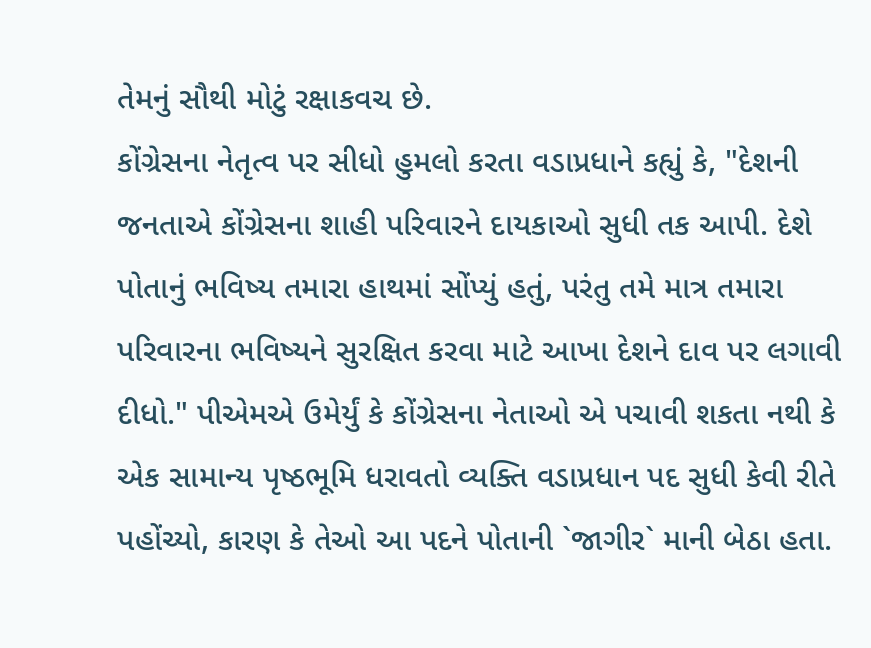તેમનું સૌથી મોટું રક્ષાકવચ છે.
કોંગ્રેસના નેતૃત્વ પર સીધો હુમલો કરતા વડાપ્રધાને કહ્યું કે, "દેશની જનતાએ કોંગ્રેસના શાહી પરિવારને દાયકાઓ સુધી તક આપી. દેશે પોતાનું ભવિષ્ય તમારા હાથમાં સોંપ્યું હતું, પરંતુ તમે માત્ર તમારા પરિવારના ભવિષ્યને સુરક્ષિત કરવા માટે આખા દેશને દાવ પર લગાવી દીધો." પીએમએ ઉમેર્યું કે કોંગ્રેસના નેતાઓ એ પચાવી શકતા નથી કે એક સામાન્ય પૃષ્ઠભૂમિ ધરાવતો વ્યક્તિ વડાપ્રધાન પદ સુધી કેવી રીતે પહોંચ્યો, કારણ કે તેઓ આ પદને પોતાની `જાગીર` માની બેઠા હતા.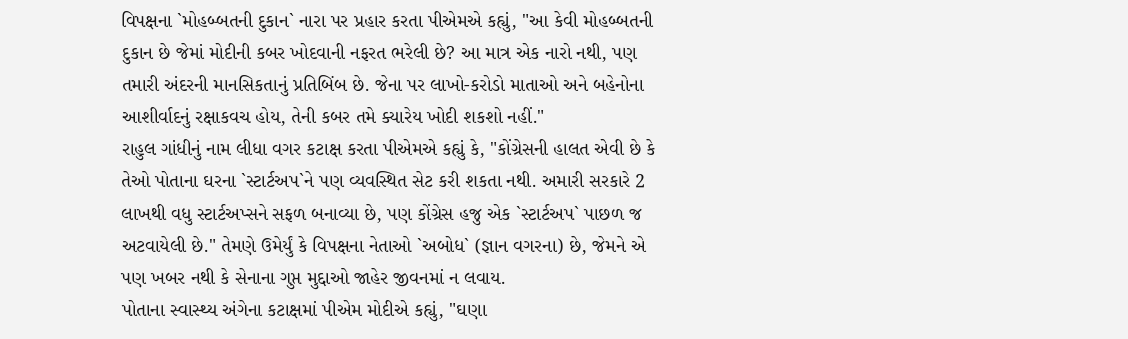વિપક્ષના `મોહબ્બતની દુકાન` નારા પર પ્રહાર કરતા પીએમએ કહ્યું, "આ કેવી મોહબ્બતની દુકાન છે જેમાં મોદીની કબર ખોદવાની નફરત ભરેલી છે? આ માત્ર એક નારો નથી, પણ તમારી અંદરની માનસિકતાનું પ્રતિબિંબ છે. જેના પર લાખો-કરોડો માતાઓ અને બહેનોના આશીર્વાદનું રક્ષાકવચ હોય, તેની કબર તમે ક્યારેય ખોદી શકશો નહીં."
રાહુલ ગાંધીનું નામ લીધા વગર કટાક્ષ કરતા પીએમએ કહ્યું કે, "કોંગ્રેસની હાલત એવી છે કે તેઓ પોતાના ઘરના `સ્ટાર્ટઅપ`ને પણ વ્યવસ્થિત સેટ કરી શકતા નથી. અમારી સરકારે 2 લાખથી વધુ સ્ટાર્ટઅપ્સને સફળ બનાવ્યા છે, પણ કોંગ્રેસ હજુ એક `સ્ટાર્ટઅપ` પાછળ જ અટવાયેલી છે." તેમણે ઉમેર્યું કે વિપક્ષના નેતાઓ `અબોધ` (જ્ઞાન વગરના) છે, જેમને એ પણ ખબર નથી કે સેનાના ગુપ્ત મુદ્દાઓ જાહેર જીવનમાં ન લવાય.
પોતાના સ્વાસ્થ્ય અંગેના કટાક્ષમાં પીએમ મોદીએ કહ્યું, "ઘણા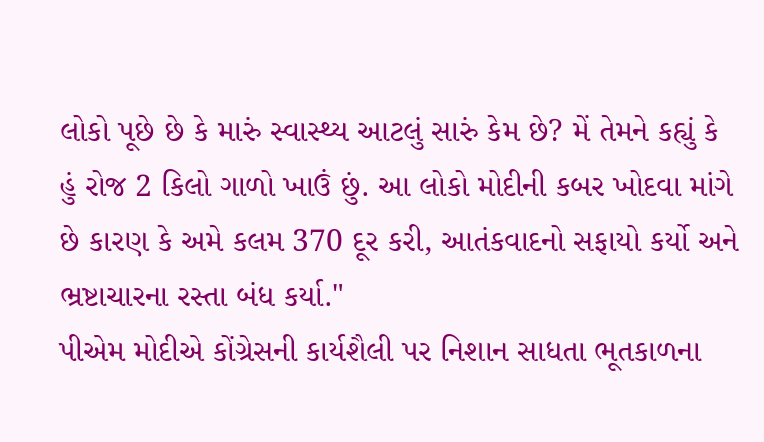લોકો પૂછે છે કે મારું સ્વાસ્થ્ય આટલું સારું કેમ છે? મેં તેમને કહ્યું કે હું રોજ 2 કિલો ગાળો ખાઉં છું. આ લોકો મોદીની કબર ખોદવા માંગે છે કારણ કે અમે કલમ 370 દૂર કરી, આતંકવાદનો સફાયો કર્યો અને ભ્રષ્ટાચારના રસ્તા બંધ કર્યા."
પીએમ મોદીએ કોંગ્રેસની કાર્યશૈલી પર નિશાન સાધતા ભૂતકાળના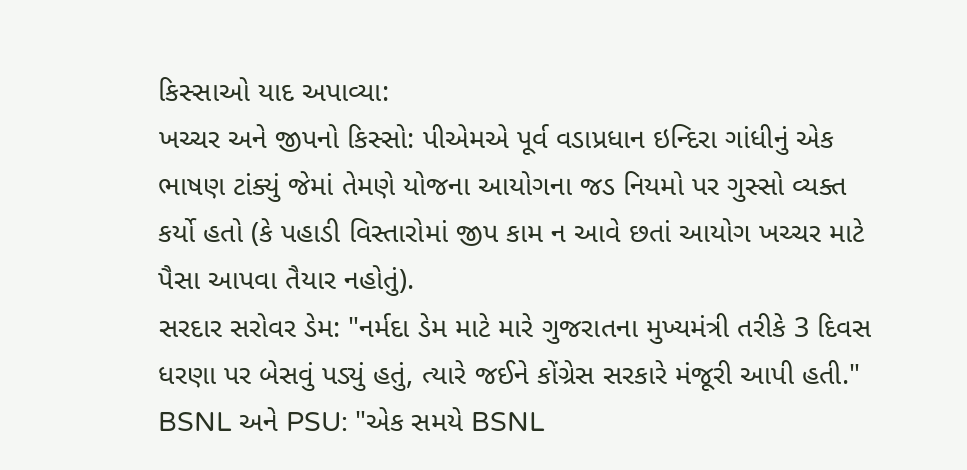કિસ્સાઓ યાદ અપાવ્યા:
ખચ્ચર અને જીપનો કિસ્સો: પીએમએ પૂર્વ વડાપ્રધાન ઇન્દિરા ગાંધીનું એક ભાષણ ટાંક્યું જેમાં તેમણે યોજના આયોગના જડ નિયમો પર ગુસ્સો વ્યક્ત કર્યો હતો (કે પહાડી વિસ્તારોમાં જીપ કામ ન આવે છતાં આયોગ ખચ્ચર માટે પૈસા આપવા તૈયાર નહોતું).
સરદાર સરોવર ડેમ: "નર્મદા ડેમ માટે મારે ગુજરાતના મુખ્યમંત્રી તરીકે 3 દિવસ ધરણા પર બેસવું પડ્યું હતું, ત્યારે જઈને કોંગ્રેસ સરકારે મંજૂરી આપી હતી."
BSNL અને PSU: "એક સમયે BSNL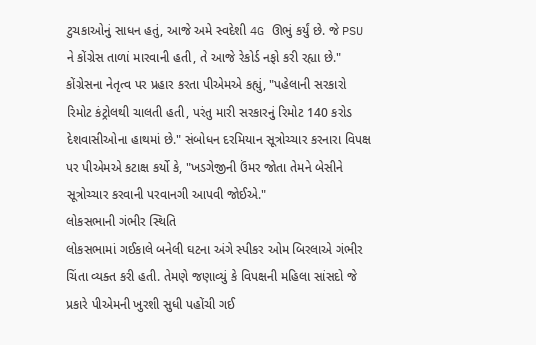ટુચકાઓનું સાધન હતું, આજે અમે સ્વદેશી 4G ઊભું કર્યું છે. જે PSU ને કોંગ્રેસ તાળાં મારવાની હતી, તે આજે રેકોર્ડ નફો કરી રહ્યા છે."
કોંગ્રેસના નેતૃત્વ પર પ્રહાર કરતા પીએમએ કહ્યું, "પહેલાની સરકારો રિમોટ કંટ્રોલથી ચાલતી હતી, પરંતુ મારી સરકારનું રિમોટ 140 કરોડ દેશવાસીઓના હાથમાં છે." સંબોધન દરમિયાન સૂત્રોચ્ચાર કરનારા વિપક્ષ પર પીએમએ કટાક્ષ કર્યો કે, "ખડગેજીની ઉંમર જોતા તેમને બેસીને સૂત્રોચ્ચાર કરવાની પરવાનગી આપવી જોઈએ."
લોકસભાની ગંભીર સ્થિતિ
લોકસભામાં ગઈકાલે બનેલી ઘટના અંગે સ્પીકર ઓમ બિરલાએ ગંભીર ચિંતા વ્યક્ત કરી હતી. તેમણે જણાવ્યું કે વિપક્ષની મહિલા સાંસદો જે પ્રકારે પીએમની ખુરશી સુધી પહોંચી ગઈ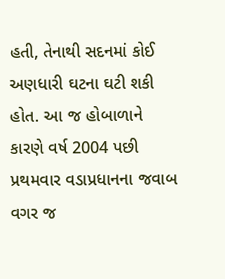હતી, તેનાથી સદનમાં કોઈ અણધારી ઘટના ઘટી શકી હોત. આ જ હોબાળાને કારણે વર્ષ 2004 પછી પ્રથમવાર વડાપ્રધાનના જવાબ વગર જ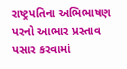રાષ્ટ્રપતિના અભિભાષણ પરનો આભાર પ્રસ્તાવ પસાર કરવામાં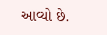આવ્યો છે.